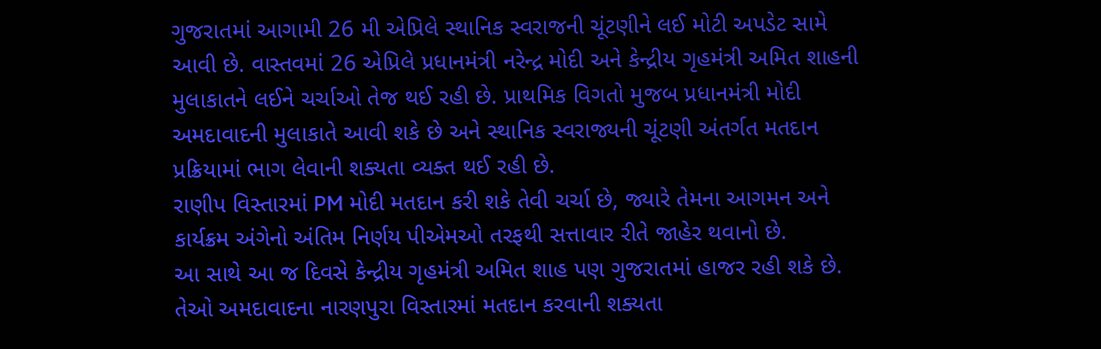ગુજરાતમાં આગામી 26 મી એપ્રિલે સ્થાનિક સ્વરાજની ચૂંટણીને લઈ મોટી અપડેટ સામે આવી છે. વાસ્તવમાં 26 એપ્રિલે પ્રધાનમંત્રી નરેન્દ્ર મોદી અને કેન્દ્રીય ગૃહમંત્રી અમિત શાહની મુલાકાતને લઈને ચર્ચાઓ તેજ થઈ રહી છે. પ્રાથમિક વિગતો મુજબ પ્રધાનમંત્રી મોદી અમદાવાદની મુલાકાતે આવી શકે છે અને સ્થાનિક સ્વરાજ્યની ચૂંટણી અંતર્ગત મતદાન પ્રક્રિયામાં ભાગ લેવાની શક્યતા વ્યક્ત થઈ રહી છે.
રાણીપ વિસ્તારમાં PM મોદી મતદાન કરી શકે તેવી ચર્ચા છે, જ્યારે તેમના આગમન અને કાર્યક્રમ અંગેનો અંતિમ નિર્ણય પીએમઓ તરફથી સત્તાવાર રીતે જાહેર થવાનો છે.
આ સાથે આ જ દિવસે કેન્દ્રીય ગૃહમંત્રી અમિત શાહ પણ ગુજરાતમાં હાજર રહી શકે છે. તેઓ અમદાવાદના નારણપુરા વિસ્તારમાં મતદાન કરવાની શક્યતા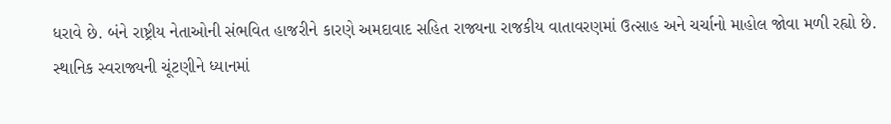ધરાવે છે. બંને રાષ્ટ્રીય નેતાઓની સંભવિત હાજરીને કારણે અમદાવાદ સહિત રાજ્યના રાજકીય વાતાવરણમાં ઉત્સાહ અને ચર્ચાનો માહોલ જોવા મળી રહ્યો છે.
સ્થાનિક સ્વરાજ્યની ચૂંટણીને ધ્યાનમાં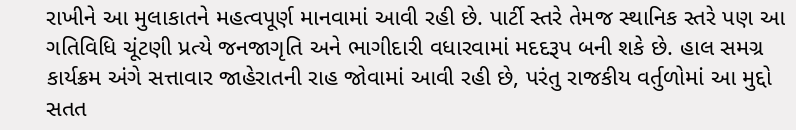રાખીને આ મુલાકાતને મહત્વપૂર્ણ માનવામાં આવી રહી છે. પાર્ટી સ્તરે તેમજ સ્થાનિક સ્તરે પણ આ ગતિવિધિ ચૂંટણી પ્રત્યે જનજાગૃતિ અને ભાગીદારી વધારવામાં મદદરૂપ બની શકે છે. હાલ સમગ્ર કાર્યક્રમ અંગે સત્તાવાર જાહેરાતની રાહ જોવામાં આવી રહી છે, પરંતુ રાજકીય વર્તુળોમાં આ મુદ્દો સતત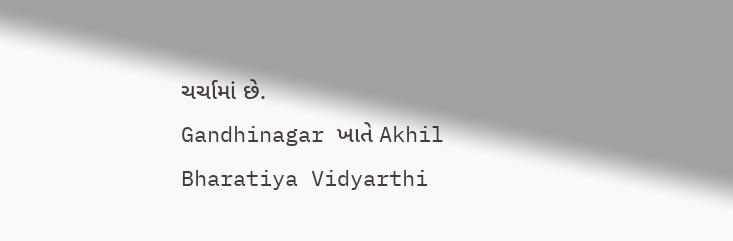ચર્ચામાં છે.
Gandhinagar ખાતે Akhil Bharatiya Vidyarthi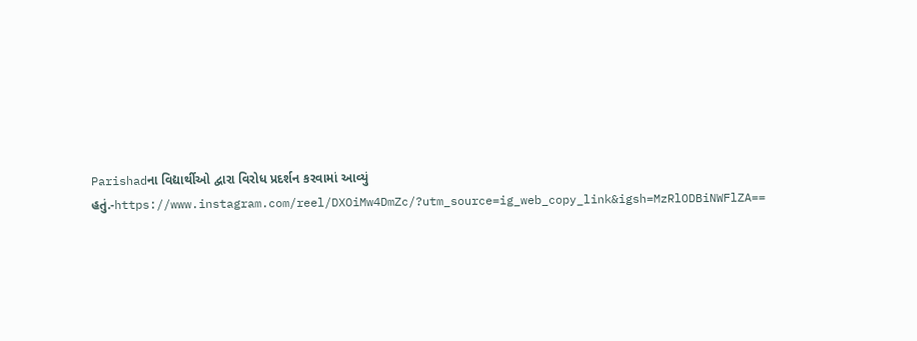Parishadના વિદ્યાર્થીઓ દ્વારા વિરોધ પ્રદર્શન કરવામાં આવ્યું હતું.-https://www.instagram.com/reel/DXOiMw4DmZc/?utm_source=ig_web_copy_link&igsh=MzRlODBiNWFlZA==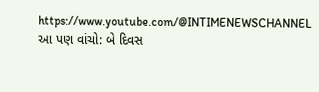https://www.youtube.com/@INTIMENEWSCHANNEL
આ પણ વાંચો: બે દિવસ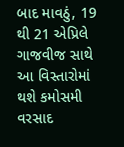બાદ માવઠું, 19 થી 21 એપ્રિલે ગાજવીજ સાથે આ વિસ્તારોમાં થશે કમોસમી વરસાદ